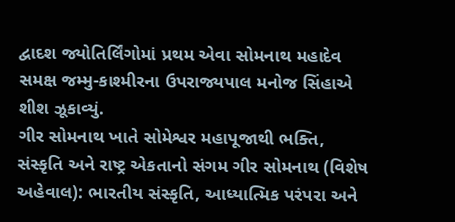દ્વાદશ જ્યોતિર્લિંગોમાં પ્રથમ એવા સોમનાથ મહાદેવ સમક્ષ જમ્મુ-કાશ્મીરના ઉપરાજ્યપાલ મનોજ સિંહાએ શીશ ઝૂકાવ્યું.
ગીર સોમનાથ ખાતે સોમેશ્વર મહાપૂજાથી ભક્તિ, સંસ્કૃતિ અને રાષ્ટ્ર એકતાનો સંગમ ગીર સોમનાથ (વિશેષ અહેવાલ): ભારતીય સંસ્કૃતિ, આધ્યાત્મિક પરંપરા અને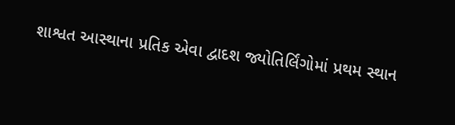શાશ્વત આસ્થાના પ્રતિક એવા દ્વાદશ જ્યોતિર્લિંગોમાં પ્રથમ સ્થાન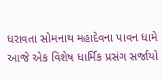ધરાવતા સોમનાથ મહાદેવના પાવન ધામે આજે એક વિશેષ ધાર્મિક પ્રસંગ સર્જાયો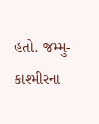હતો. જમ્મુ-કાશ્મીરના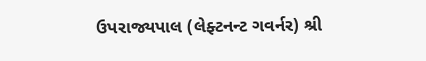ઉપરાજ્યપાલ (લેફ્ટનન્ટ ગવર્નર) શ્રી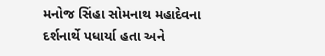મનોજ સિંહા સોમનાથ મહાદેવના દર્શનાર્થે પધાર્યા હતા અને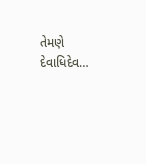તેમણે દેવાધિદેવ…